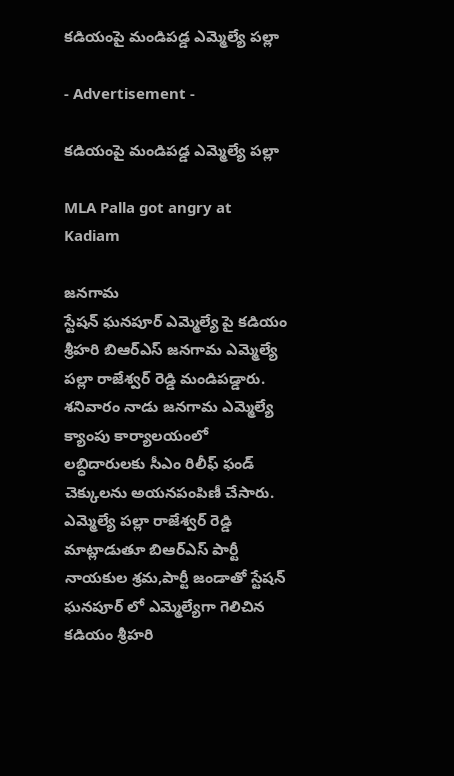కడియంపై మండిపడ్డ ఎమ్మెల్యే పల్లా

- Advertisement -

కడియంపై మండిపడ్డ ఎమ్మెల్యే పల్లా

MLA Palla got angry at Kadiam

జనగామ
స్టేషన్ ఘనపూర్ ఎమ్మెల్యే పై కడియం శ్రీహరి బిఆర్ఎస్ జనగామ ఎమ్మెల్యే పల్లా రాజేశ్వర్ రెడ్డి మండిపడ్డారు. శనివారం నాడు జనగామ ఎమ్మెల్యే క్యాంపు కార్యాలయంలో లబ్ధిదారులకు సీఎం రిలీఫ్ ఫండ్ చెక్కులను అయనపంపిణీ చేసారు. ఎమ్మెల్యే పల్లా రాజేశ్వర్ రెడ్డి మాట్లాడుతూ బిఆర్ఎస్ పార్టీ నాయకుల శ్రమ,పార్టీ జండాతో స్టేషన్ ఘనపూర్ లో ఎమ్మెల్యేగా గెలిచిన కడియం శ్రీహరి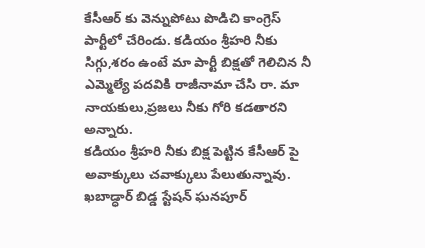కేసీఆర్ కు వెన్నుపోటు పొడిచి కాంగ్రెస్ పార్టీలో చేరిండు. కడియం శ్రీహరి నీకు సిగ్గు,శరం ఉంటే మా పార్టీ బిక్షతో గెలిచిన నీ ఎమ్మెల్యే పదవికి రాజీనామా చేసి రా. మా నాయకులు,ప్రజలు నీకు గోరి కడతారని అన్నారు.
కడియం శ్రీహరి నీకు బిక్ష పెట్టిన కేసీఆర్ పై అవాక్కులు చవాక్కులు పేలుతున్నావు. ఖబాడ్ధార్ బిడ్డ స్టేషన్ ఘనపూర్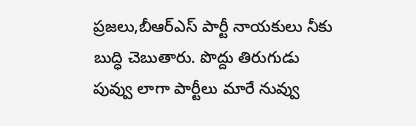ప్రజలు,బీఆర్ఎస్ పార్టీ నాయకులు నీకు బుద్ధి చెబుతారు. పొద్దు తిరుగుడు పువ్వు లాగా పార్టీలు మారే నువ్వు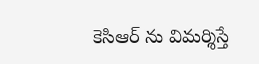కెసిఆర్ ను విమర్శిస్తే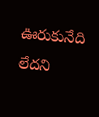ఊరుకునేది లేదని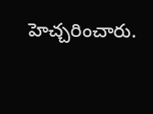హెచ్చరించారు.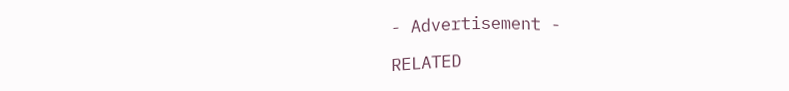- Advertisement -

RELATED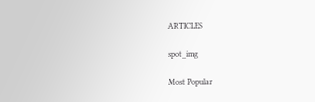ARTICLES

spot_img

Most Popular